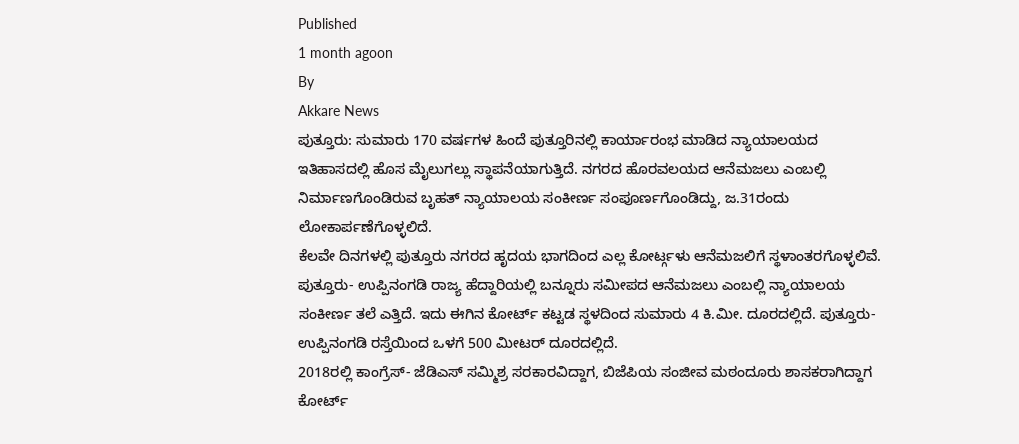Published
1 month agoon
By
Akkare News
ಪುತ್ತೂರು: ಸುಮಾರು 170 ವರ್ಷಗಳ ಹಿಂದೆ ಪುತ್ತೂರಿನಲ್ಲಿ ಕಾರ್ಯಾರಂಭ ಮಾಡಿದ ನ್ಯಾಯಾಲಯದ ಇತಿಹಾಸದಲ್ಲಿ ಹೊಸ ಮೈಲುಗಲ್ಲು ಸ್ಥಾಪನೆಯಾಗುತ್ತಿದೆ. ನಗರದ ಹೊರವಲಯದ ಆನೆಮಜಲು ಎಂಬಲ್ಲಿ ನಿರ್ಮಾಣಗೊಂಡಿರುವ ಬೃಹತ್ ನ್ಯಾಯಾಲಯ ಸಂಕೀರ್ಣ ಸಂಪೂರ್ಣಗೊಂಡಿದ್ದು, ಜ.31ರಂದು ಲೋಕಾರ್ಪಣೆಗೊಳ್ಳಲಿದೆ.
ಕೆಲವೇ ದಿನಗಳಲ್ಲಿ ಪುತ್ತೂರು ನಗರದ ಹೃದಯ ಭಾಗದಿಂದ ಎಲ್ಲ ಕೋರ್ಟ್ಗಳು ಆನೆಮಜಲಿಗೆ ಸ್ಥಳಾಂತರಗೊಳ್ಳಲಿವೆ.
ಪುತ್ತೂರು- ಉಪ್ಪಿನಂಗಡಿ ರಾಜ್ಯ ಹೆದ್ದಾರಿಯಲ್ಲಿ ಬನ್ನೂರು ಸಮೀಪದ ಆನೆಮಜಲು ಎಂಬಲ್ಲಿ ನ್ಯಾಯಾಲಯ ಸಂಕೀರ್ಣ ತಲೆ ಎತ್ತಿದೆ. ಇದು ಈಗಿನ ಕೋರ್ಟ್ ಕಟ್ಟಡ ಸ್ಥಳದಿಂದ ಸುಮಾರು 4 ಕಿ.ಮೀ. ದೂರದಲ್ಲಿದೆ. ಪುತ್ತೂರು-ಉಪ್ಪಿನಂಗಡಿ ರಸ್ತೆಯಿಂದ ಒಳಗೆ 500 ಮೀಟರ್ ದೂರದಲ್ಲಿದೆ.
2018ರಲ್ಲಿ ಕಾಂಗ್ರೆಸ್- ಜೆಡಿಎಸ್ ಸಮ್ಮಿಶ್ರ ಸರಕಾರವಿದ್ದಾಗ, ಬಿಜೆಪಿಯ ಸಂಜೀವ ಮಠಂದೂರು ಶಾಸಕರಾಗಿದ್ದಾಗ ಕೋರ್ಟ್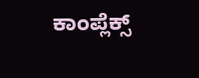ಕಾಂಪ್ಲೆಕ್ಸ್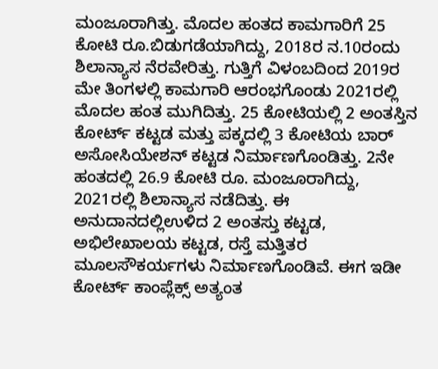ಮಂಜೂರಾಗಿತ್ತು. ಮೊದಲ ಹಂತದ ಕಾಮಗಾರಿಗೆ 25 ಕೋಟಿ ರೂ.ಬಿಡುಗಡೆಯಾಗಿದ್ದು, 2018ರ ನ.10ರಂದು ಶಿಲಾನ್ಯಾಸ ನೆರವೇರಿತ್ತು. ಗುತ್ತಿಗೆ ವಿಳಂಬದಿಂದ 2019ರ ಮೇ ತಿಂಗಳಲ್ಲಿ ಕಾಮಗಾರಿ ಆರಂಭಗೊಂಡು 2021ರಲ್ಲಿ ಮೊದಲ ಹಂತ ಮುಗಿದಿತ್ತು. 25 ಕೋಟಿಯಲ್ಲಿ 2 ಅಂತಸ್ತಿನ ಕೋರ್ಟ್ ಕಟ್ಟಡ ಮತ್ತು ಪಕ್ಕದಲ್ಲಿ 3 ಕೋಟಿಯ ಬಾರ್ ಅಸೋಸಿಯೇಶನ್ ಕಟ್ಟಡ ನಿರ್ಮಾಣಗೊಂಡಿತ್ತು. 2ನೇ ಹಂತದಲ್ಲಿ 26.9 ಕೋಟಿ ರೂ. ಮಂಜೂರಾಗಿದ್ದು, 2021ರಲ್ಲಿ ಶಿಲಾನ್ಯಾಸ ನಡೆದಿತ್ತು. ಈ ಅನುದಾನದಲ್ಲಿಉಳಿದ 2 ಅಂತಸ್ತು ಕಟ್ಟಡ, ಅಭಿಲೇಖಾಲಯ ಕಟ್ಟಡ, ರಸ್ತೆ ಮತ್ತಿತರ ಮೂಲಸೌಕರ್ಯಗಳು ನಿರ್ಮಾಣಗೊಂಡಿವೆ. ಈಗ ಇಡೀ ಕೋರ್ಟ್ ಕಾಂಪ್ಲೆಕ್ಸ್ ಅತ್ಯಂತ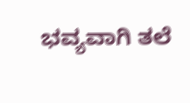ಭವ್ಯವಾಗಿ ತಲೆ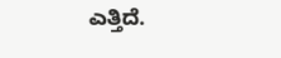ಎತ್ತಿದೆ.